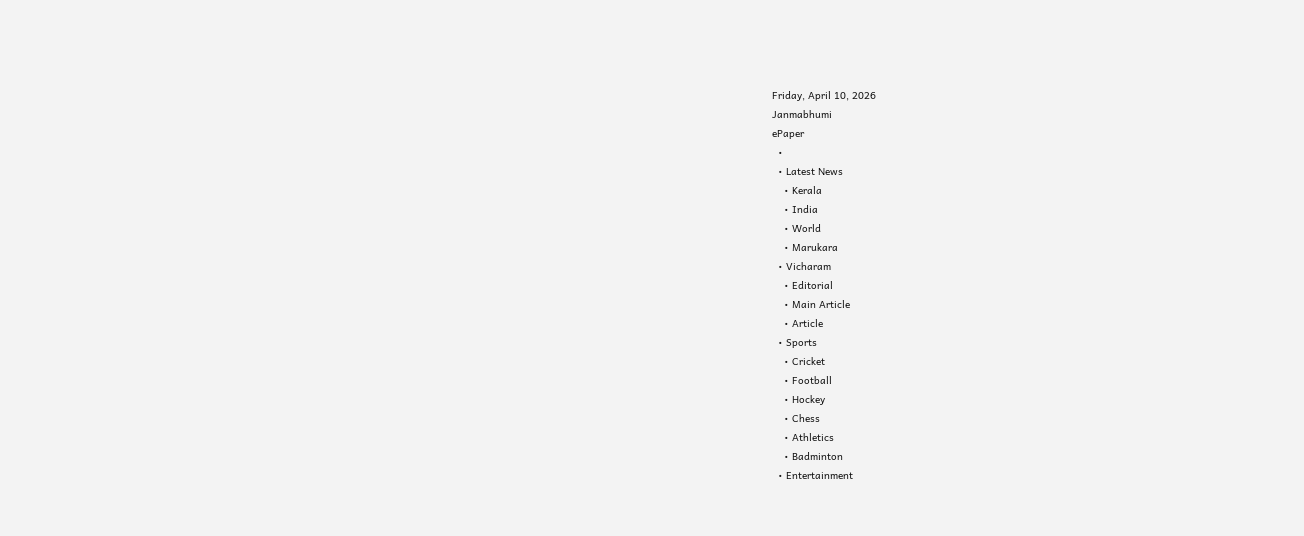Friday, April 10, 2026
Janmabhumi
ePaper
  •
  • Latest News
    • Kerala
    • India
    • World
    • Marukara
  • Vicharam
    • Editorial
    • Main Article
    • Article
  • Sports
    • Cricket
    • Football
    • Hockey
    • Chess
    • Athletics
    • Badminton
  • Entertainment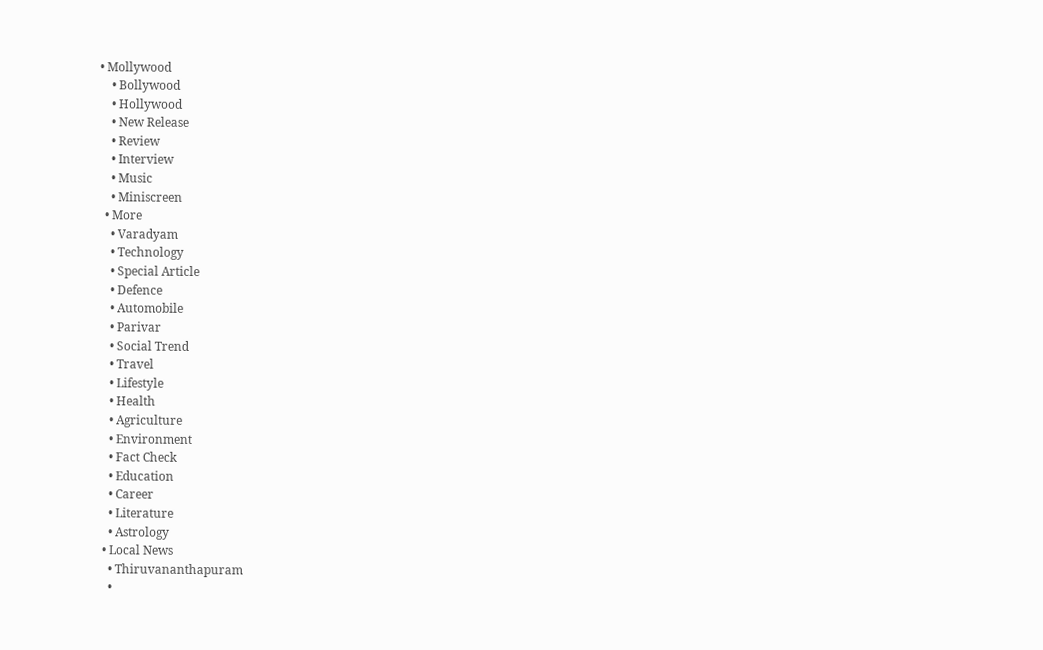• Mollywood
    • Bollywood
    • Hollywood
    • New Release
    • Review
    • Interview
    • Music
    • Miniscreen
  • More
    • Varadyam
    • Technology
    • Special Article
    • Defence
    • Automobile
    • Parivar
    • Social Trend
    • Travel
    • Lifestyle
    • Health
    • Agriculture
    • Environment
    • Fact Check
    • Education
    • Career
    • Literature
    • Astrology
  • Local News
    • Thiruvananthapuram
    •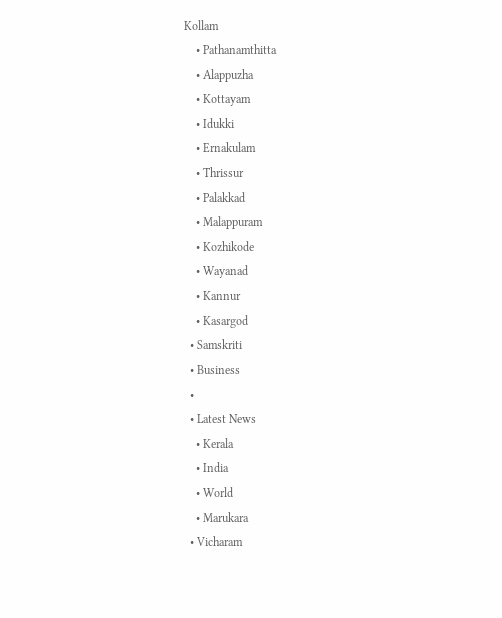Kollam
    • Pathanamthitta
    • Alappuzha
    • Kottayam
    • Idukki
    • Ernakulam
    • Thrissur
    • Palakkad
    • Malappuram
    • Kozhikode
    • Wayanad
    • Kannur
    • Kasargod
  • Samskriti
  • Business
  •
  • Latest News
    • Kerala
    • India
    • World
    • Marukara
  • Vicharam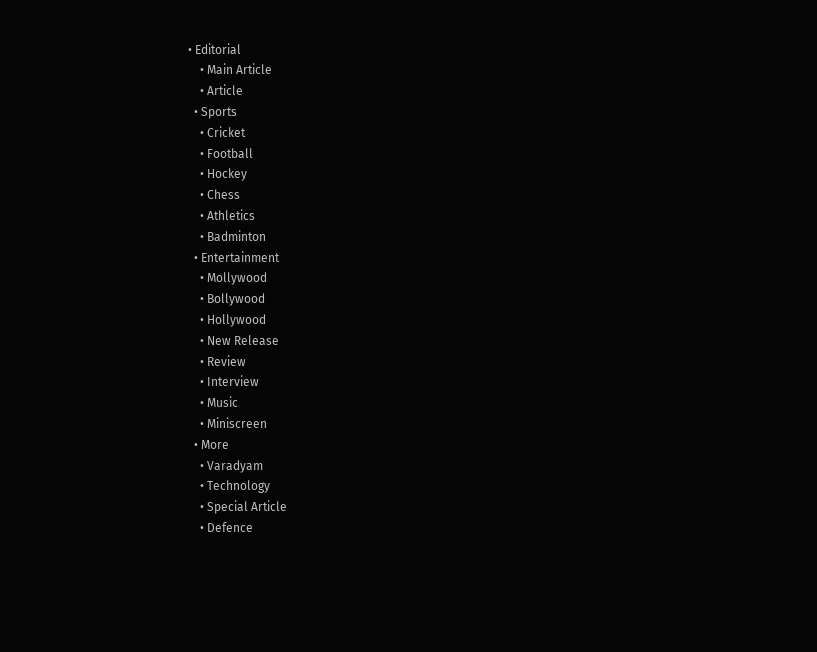• Editorial
    • Main Article
    • Article
  • Sports
    • Cricket
    • Football
    • Hockey
    • Chess
    • Athletics
    • Badminton
  • Entertainment
    • Mollywood
    • Bollywood
    • Hollywood
    • New Release
    • Review
    • Interview
    • Music
    • Miniscreen
  • More
    • Varadyam
    • Technology
    • Special Article
    • Defence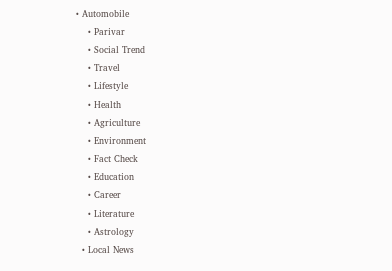• Automobile
    • Parivar
    • Social Trend
    • Travel
    • Lifestyle
    • Health
    • Agriculture
    • Environment
    • Fact Check
    • Education
    • Career
    • Literature
    • Astrology
  • Local News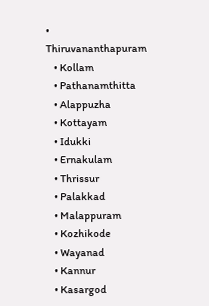• Thiruvananthapuram
    • Kollam
    • Pathanamthitta
    • Alappuzha
    • Kottayam
    • Idukki
    • Ernakulam
    • Thrissur
    • Palakkad
    • Malappuram
    • Kozhikode
    • Wayanad
    • Kannur
    • Kasargod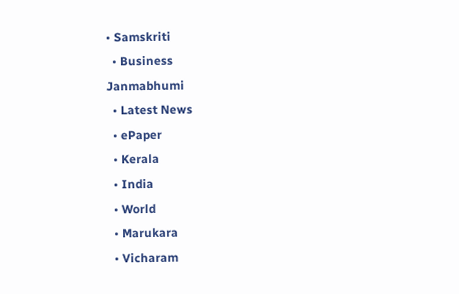• Samskriti
  • Business
Janmabhumi
  • Latest News
  • ePaper
  • Kerala
  • India
  • World
  • Marukara
  • Vicharam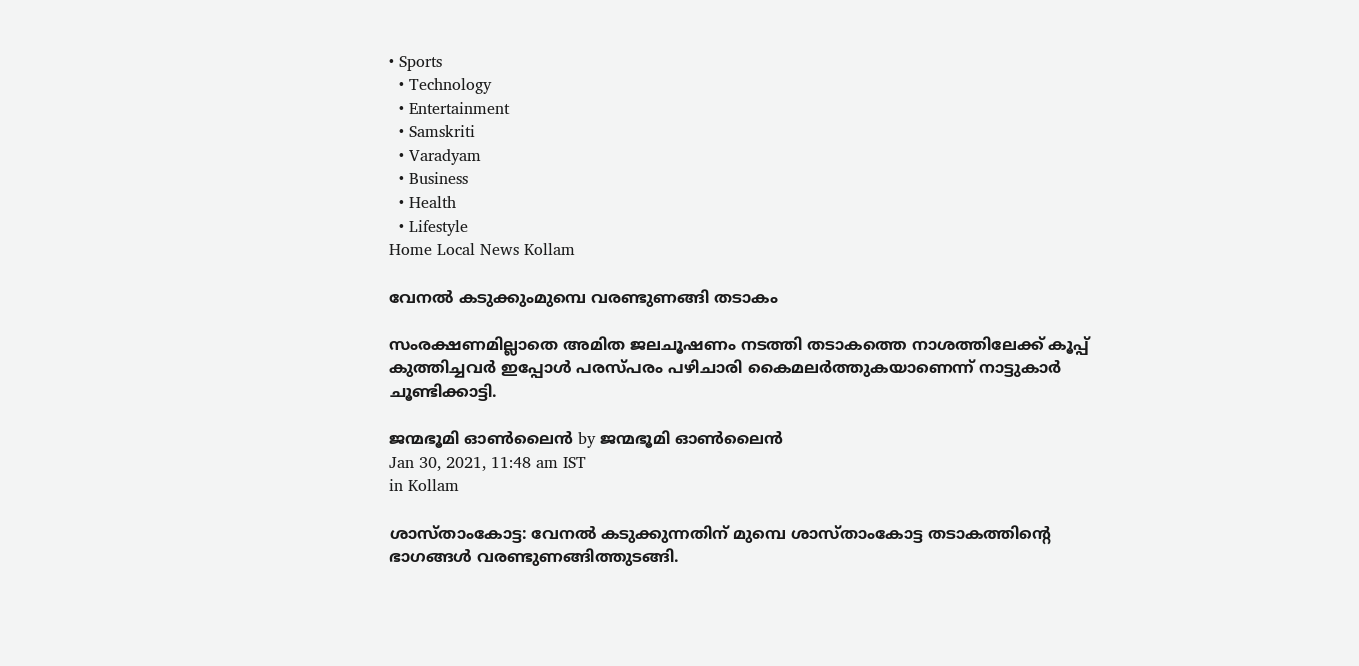• Sports
  • Technology
  • Entertainment
  • Samskriti
  • Varadyam
  • Business
  • Health
  • Lifestyle
Home Local News Kollam

വേനല്‍ കടുക്കുംമുമ്പെ വരണ്ടുണങ്ങി തടാകം

സംരക്ഷണമില്ലാതെ അമിത ജലചൂഷണം നടത്തി തടാകത്തെ നാശത്തിലേക്ക് കൂപ്പ് കുത്തിച്ചവര്‍ ഇപ്പോള്‍ പരസ്പരം പഴിചാരി കൈമലര്‍ത്തുകയാണെന്ന് നാട്ടുകാര്‍ ചൂണ്ടിക്കാട്ടി.

ജന്മഭൂമി ഓണ്‍ലൈന്‍ by ജന്മഭൂമി ഓണ്‍ലൈന്‍
Jan 30, 2021, 11:48 am IST
in Kollam

ശാസ്താംകോട്ട: വേനല്‍ കടുക്കുന്നതിന് മുമ്പെ ശാസ്താംകോട്ട തടാകത്തിന്റെ ഭാഗങ്ങള്‍ വരണ്ടുണങ്ങിത്തുടങ്ങി.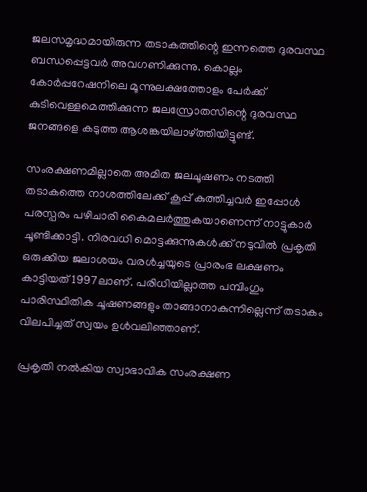ജലസമൃദ്ധമായിരുന്ന തടാകത്തിന്റെ ഇന്നത്തെ ദുരവസ്ഥ ബന്ധപ്പെട്ടവര്‍ അവഗണിക്കുന്നു. കൊല്ലം കോര്‍പ്പറേഷനിലെ മൂന്നുലക്ഷത്തോളം പേര്‍ക്ക് കുടിവെള്ളമെത്തിക്കുന്ന ജലസ്രോതസിന്റെ ദുരവസ്ഥ ജനങ്ങളെ കടുത്ത ആശങ്കയിലാഴ്‌ത്തിയിട്ടുണ്ട്.

സംരക്ഷണമില്ലാതെ അമിത ജലചൂഷണം നടത്തി തടാകത്തെ നാശത്തിലേക്ക് കൂപ്പ് കുത്തിച്ചവര്‍ ഇപ്പോള്‍ പരസ്പരം പഴിചാരി കൈമലര്‍ത്തുകയാണെന്ന് നാട്ടുകാര്‍ ചൂണ്ടിക്കാട്ടി. നിരവധി മൊട്ടക്കുന്നുകള്‍ക്ക് നടുവില്‍ പ്രകൃതി ഒരുക്കിയ ജലാശയം വരള്‍ച്ചയുടെ പ്രാരംഭ ലക്ഷണം കാട്ടിയത് 1997ലാണ്. പരിധിയില്ലാത്ത പമ്പിംഗും പാരിസ്ഥിതിക ചൂഷണങ്ങളും താങ്ങാനാകുന്നില്ലെന്ന് തടാകം വിലപിച്ചത് സ്വയം ഉള്‍വലിഞ്ഞാണ്.

പ്രകൃതി നല്‍കിയ സ്വാഭാവിക സംരക്ഷണ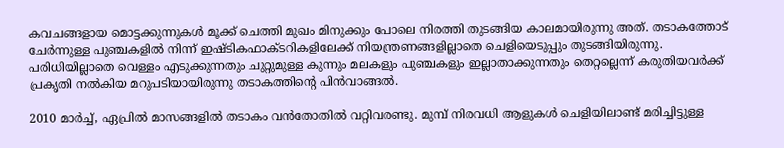കവചങ്ങളായ മൊട്ടക്കുന്നുകള്‍ മൂക്ക് ചെത്തി മുഖം മിനുക്കും പോലെ നിരത്തി തുടങ്ങിയ കാലമായിരുന്നു അത്. തടാകത്തോട് ചേര്‍ന്നുള്ള പുഞ്ചകളില്‍ നിന്ന് ഇഷ്ടികഫാക്ടറികളിലേക്ക് നിയന്ത്രണങ്ങളില്ലാതെ ചെളിയെടുപ്പും തുടങ്ങിയിരുന്നു. പരിധിയില്ലാതെ വെള്ളം എടുക്കുന്നതും ചുറ്റുമുള്ള കുന്നും മലകളും പുഞ്ചകളും ഇല്ലാതാക്കുന്നതും തെറ്റല്ലെന്ന് കരുതിയവര്‍ക്ക് പ്രകൃതി നല്‍കിയ മറുപടിയായിരുന്നു തടാകത്തിന്റെ പിന്‍വാങ്ങല്‍.

2010 മാര്‍ച്ച്, ഏപ്രില്‍ മാസങ്ങളില്‍ തടാകം വന്‍തോതില്‍ വറ്റിവരണ്ടു. മുമ്പ് നിരവധി ആളുകള്‍ ചെളിയിലാണ്ട് മരിച്ചിട്ടുള്ള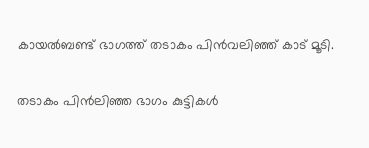കായല്‍ബണ്ട് ഭാഗത്ത് തടാകം പിന്‍വലിഞ്ഞ് കാട് മൂടി.

തടാകം പിന്‍ലിഞ്ഞ ഭാഗം കുട്ടികള്‍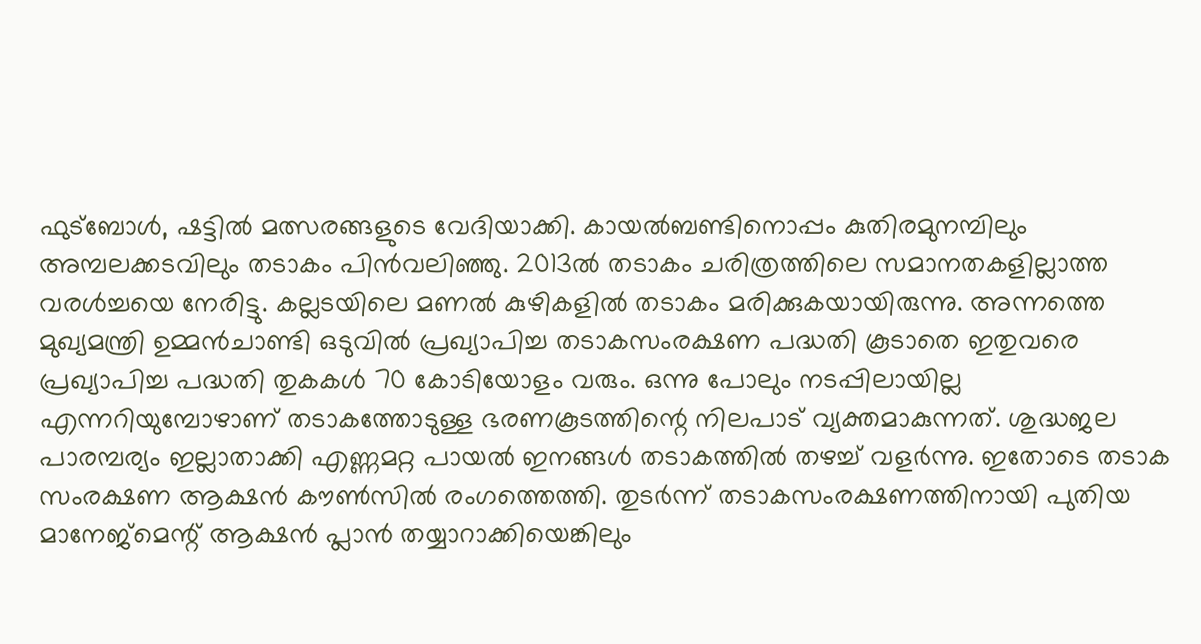ഫുട്‌ബോള്‍, ഷട്ടില്‍ മത്സരങ്ങളുടെ വേദിയാക്കി. കായല്‍ബണ്ടിനൊപ്പം കുതിരമുനമ്പിലും അമ്പലക്കടവിലും തടാകം പിന്‍വലിഞ്ഞു. 2013ല്‍ തടാകം ചരിത്രത്തിലെ സമാനതകളില്ലാത്ത വരള്‍ച്ചയെ നേരിട്ടു. കല്ലടയിലെ മണല്‍ കുഴികളില്‍ തടാകം മരിക്കുകയായിരുന്നു. അന്നത്തെ മുഖ്യമന്ത്രി ഉമ്മന്‍ചാണ്ടി ഒടുവില്‍ പ്രഖ്യാപിച്ച തടാകസംരക്ഷണ പദ്ധതി കൂടാതെ ഇതുവരെ പ്രഖ്യാപിച്ച പദ്ധതി തുകകള്‍ 70 കോടിയോളം വരും. ഒന്നു പോലും നടപ്പിലായില്ല എന്നറിയുമ്പോഴാണ് തടാകത്തോടുള്ള ഭരണകൂടത്തിന്റെ നിലപാട് വ്യക്തമാകുന്നത്. ശുദ്ധജല പാരമ്പര്യം ഇല്ലാതാക്കി എണ്ണമറ്റ പായല്‍ ഇനങ്ങള്‍ തടാകത്തില്‍ തഴച്ച് വളര്‍ന്നു. ഇതോടെ തടാക സംരക്ഷണ ആക്ഷന്‍ കൗണ്‍സില്‍ രംഗത്തെത്തി. തുടര്‍ന്ന് തടാകസംരക്ഷണത്തിനായി പുതിയ മാനേജ്‌മെന്റ് ആക്ഷന്‍ പ്ലാന്‍ തയ്യാറാക്കിയെങ്കിലും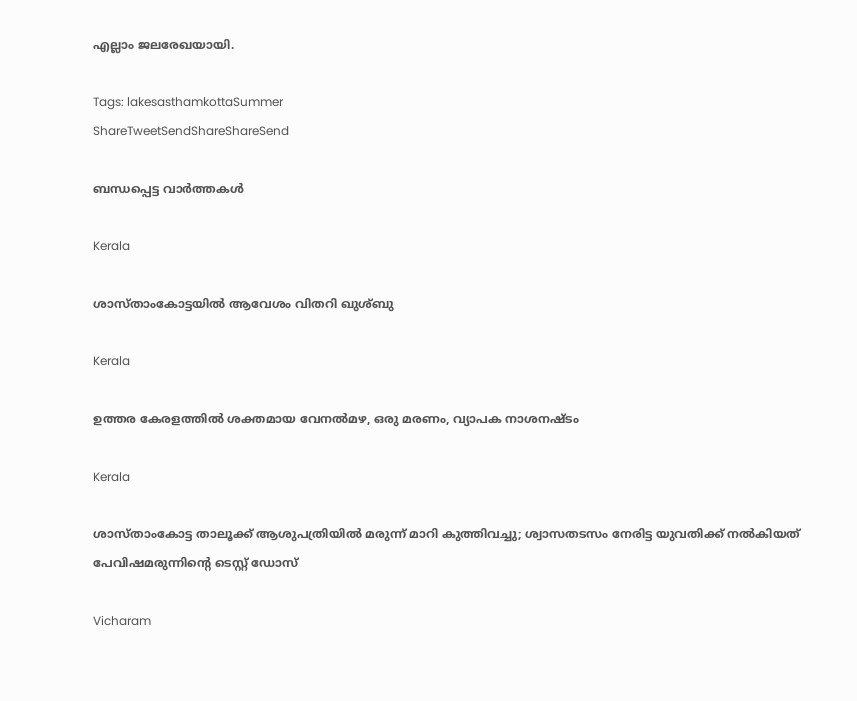എല്ലാം ജലരേഖയായി.

Tags: lakesasthamkottaSummer
ShareTweetSendShareShareSend

ബന്ധപ്പെട്ട വാര്‍ത്തകള്‍

Kerala

ശാസ്താംകോട്ടയില്‍ ആവേശം വിതറി ഖുശ്ബു

Kerala

ഉത്തര കേരളത്തില്‍ ശക്തമായ വേനല്‍മഴ, ഒരു മരണം, വ്യാപക നാശനഷ്ടം

Kerala

ശാസ്താംകോട്ട താലൂക്ക് ആശുപത്രിയിൽ മരുന്ന് മാറി കുത്തിവച്ചു; ശ്വാസതടസം നേരിട്ട യുവതിക്ക് നൽകിയത് പേവിഷമരുന്നിന്റെ ടെസ്റ്റ് ഡോസ്

Vicharam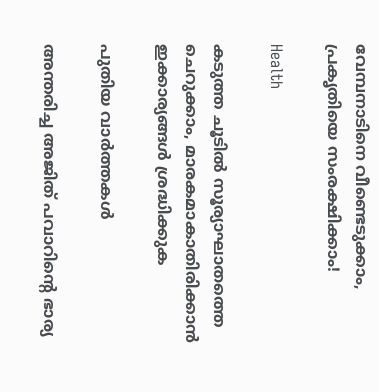വേമ്പനാടിനെ വീണ്ടെടുക്കാം, പ്രകൃതിയെ സംരക്ഷിക്കാം!

Health

കടുത്ത ചൂടിൽ സൂര്യാഘാതത്തെ ചെറുക്കാം, മാരകമാകാതിരിക്കാൻ ഇക്കാര്യങ്ങൾ ശ്രദ്ധിക്കുക

പുതിയ വാര്‍ത്തകള്‍

അന്തരിച്ച അജിത് പവാറിന്‍റെ ഭാര്യ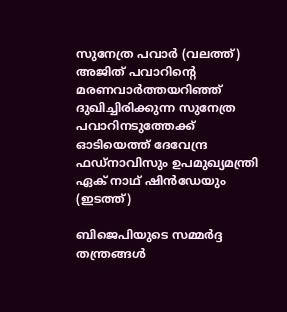സുനേത്ര പവാര്‍ (വലത്ത്) അജിത് പവാറിന്‍റെ മരണവാര്‍ത്തയറിഞ്ഞ് ദുഖിച്ചിരിക്കുന്ന സുനേത്ര പവാറിനടുത്തേക്ക് ഓടിയെത്ത് ദേവേന്ദ്ര ഫഡ്നാവിസും ഉപമുഖ്യമന്ത്രി ഏക് നാഥ് ഷിന്‍ഡേയും (ഇടത്ത്)

ബിജെപിയുടെ സമ്മര്‍ദ്ദ തന്ത്രങ്ങള്‍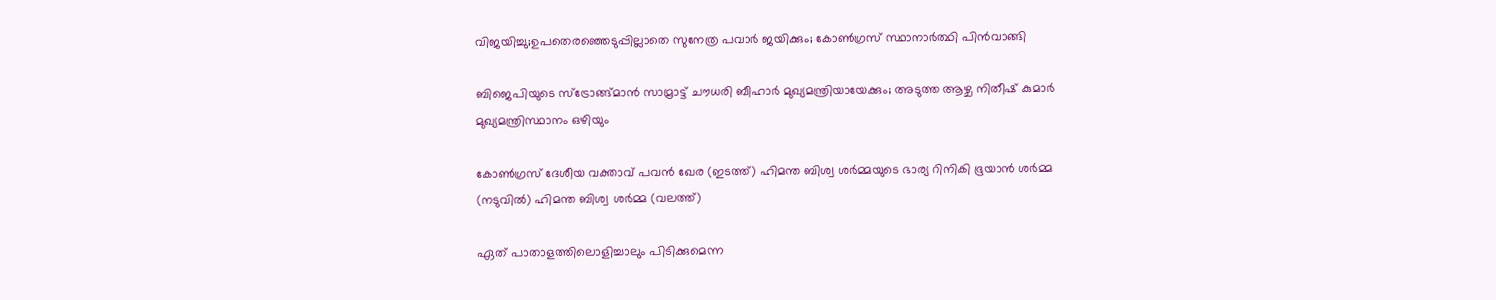വിജയിച്ചു;ഉപതെരഞ്ഞെടുപ്പില്ലാതെ സുനേത്ര പവാര്‍ ജയിക്കും; കോണ്‍ഗ്രസ് സ്ഥാനാര്‍ത്ഥി പിന്‍വാങ്ങി

ബിജെപിയുടെ സ്ട്രോങ്ങ്മാന്‍ സാമ്രാട്ട് ചൗധരി ബീഹാര്‍ മുഖ്യമന്ത്രിയായേക്കും; അടുത്ത ആഴ്ച നിതീഷ് കുമാര്‍ മുഖ്യമന്ത്രിസ്ഥാനം ഒഴിയും

കോണ്‍ഗ്രസ് ദേശീയ വക്താവ് പവന്‍ ഖേര (ഇടത്ത്) ഹിമന്ത ബിശ്വ ശര്‍മ്മയുടെ ഭാര്യ റിനികി ഭൂയാന്‍ ശര്‍മ്മ (നടുവില്‍) ഹിമന്ത ബിശ്വ ശര്‍മ്മ (വലത്ത്)

ഏത് പാതാളത്തിലൊളിച്ചാലും പിടിക്കുമെന്ന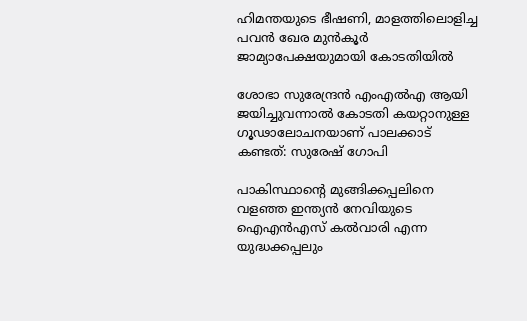ഹിമന്തയുടെ ഭീഷണി, മാളത്തിലൊളിച്ച പവന്‍ ഖേര മുന്‍കൂര്‍ ജാമ്യാപേക്ഷയുമായി കോടതിയില്‍

ശോഭാ സുരേന്ദ്രന്‍ എംഎല്‍എ ആയി ജയിച്ചുവന്നാല്‍ കോടതി കയറ്റാനുള്ള ഗൂഢാലോചനയാണ് പാലക്കാട് കണ്ടത്: സുരേഷ് ഗോപി

പാകിസ്ഥാന്‍റെ മുങ്ങിക്കപ്പലിനെ വളഞ്ഞ ഇന്ത്യന്‍ നേവിയുടെ ഐഎന്‍എസ് കല്‍വാരി എന്ന യുദ്ധക്കപ്പലും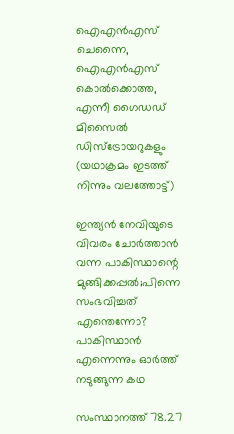ഐഎന്‍എസ് ചെന്നൈ, ഐഎന്‍എസ് കൊല്‍ക്കൊത്ത, എന്നീ ഗൈഡഡ് മിസൈല്‍ ഡിസ്ട്രോയറുകളും (യഥാക്രമം ഇടത്ത് നിന്നും വലത്തോട്ട്)

ഇന്ത്യന്‍ നേവിയുടെ വിവരം ചോര്‍ത്താന്‍ വന്ന പാകിസ്ഥാന്റെ മുങ്ങിക്കപ്പല്‍;പിന്നെ സംഭവിച്ചത് എന്തെന്നോ? പാകിസ്ഥാന്‍ എന്നെന്നും ഓര്‍ത്ത് നടുങ്ങുന്ന കഥ

സംസ്ഥാനത്ത് 78.27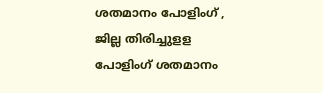ശതമാനം പോളിംഗ് , ജില്ല തിരിച്ചുളള പോളിംഗ് ശതമാനം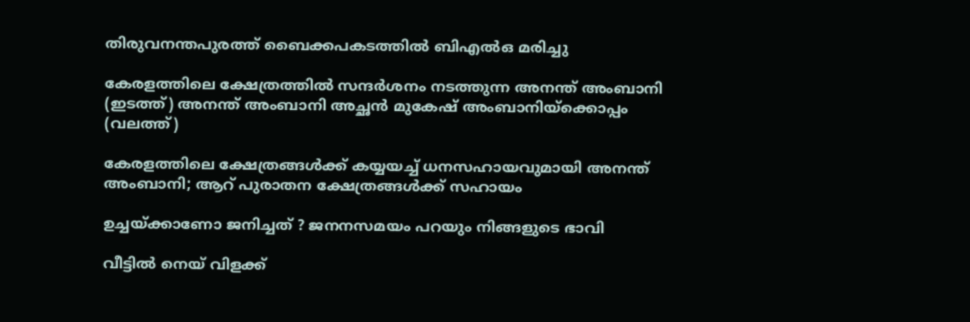തിരുവനന്തപുരത്ത് ബൈക്കപകടത്തില്‍ ബിഎല്‍ഒ മരിച്ചു

കേരളത്തിലെ ക്ഷേത്രത്തില്‍ സന്ദര്‍ശനം നടത്തുന്ന അനന്ത് അംബാനി (ഇടത്ത്) അനന്ത് അംബാനി അച്ഛന്‍ മുകേഷ് അംബാനിയ്ക്കൊപ്പം (വലത്ത്)

കേരളത്തിലെ ക്ഷേത്രങ്ങള്‍ക്ക് കയ്യയച്ച് ധനസഹായവുമായി അനന്ത് അംബാനി; ആറ് പുരാതന ക്ഷേത്രങ്ങൾക്ക് സഹായം

ഉച്ചയ്‌ക്കാണോ ജനിച്ചത് ? ജനനസമയം പറയും നിങ്ങളുടെ ഭാവി

വീട്ടിൽ നെയ് വിളക്ക്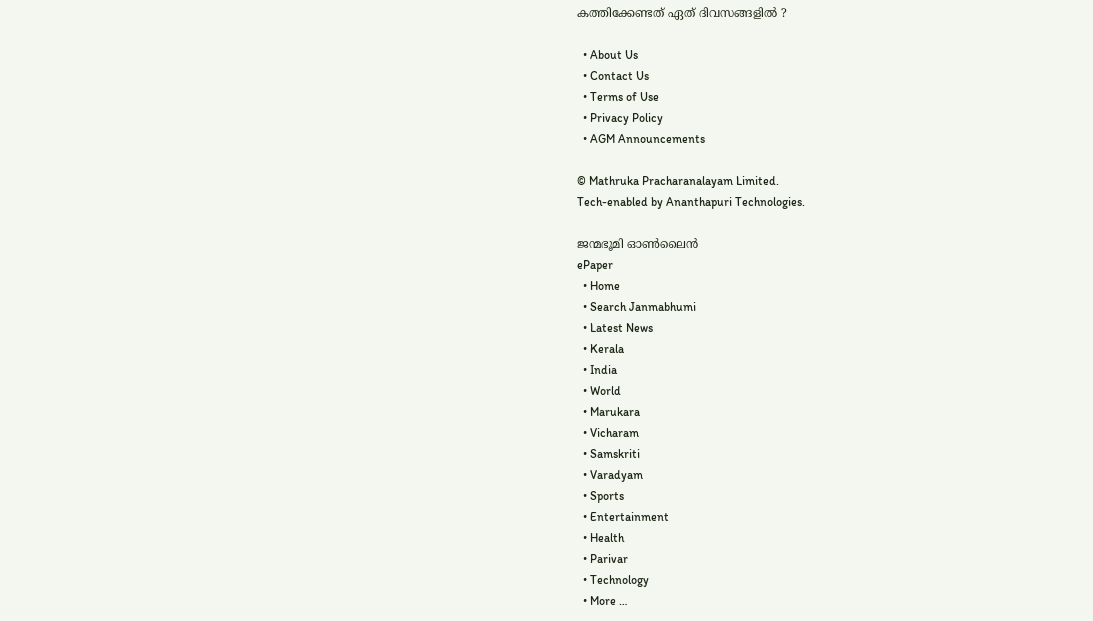കത്തിക്കേണ്ടത് ഏത് ദിവസങ്ങളിൽ ?

  • About Us
  • Contact Us
  • Terms of Use
  • Privacy Policy
  • AGM Announcements

© Mathruka Pracharanalayam Limited.
Tech-enabled by Ananthapuri Technologies.

ജന്മഭൂമി ഓണ്‍ലൈന്‍
ePaper
  • Home
  • Search Janmabhumi
  • Latest News
  • Kerala
  • India
  • World
  • Marukara
  • Vicharam
  • Samskriti
  • Varadyam
  • Sports
  • Entertainment
  • Health
  • Parivar
  • Technology
  • More …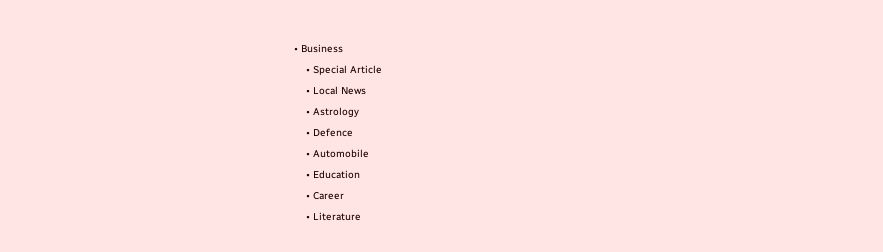• Business
    • Special Article
    • Local News
    • Astrology
    • Defence
    • Automobile
    • Education
    • Career
    • Literature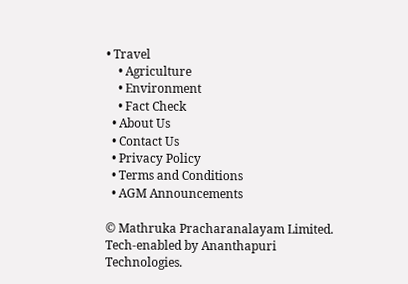• Travel
    • Agriculture
    • Environment
    • Fact Check
  • About Us
  • Contact Us
  • Privacy Policy
  • Terms and Conditions
  • AGM Announcements

© Mathruka Pracharanalayam Limited.
Tech-enabled by Ananthapuri Technologies.